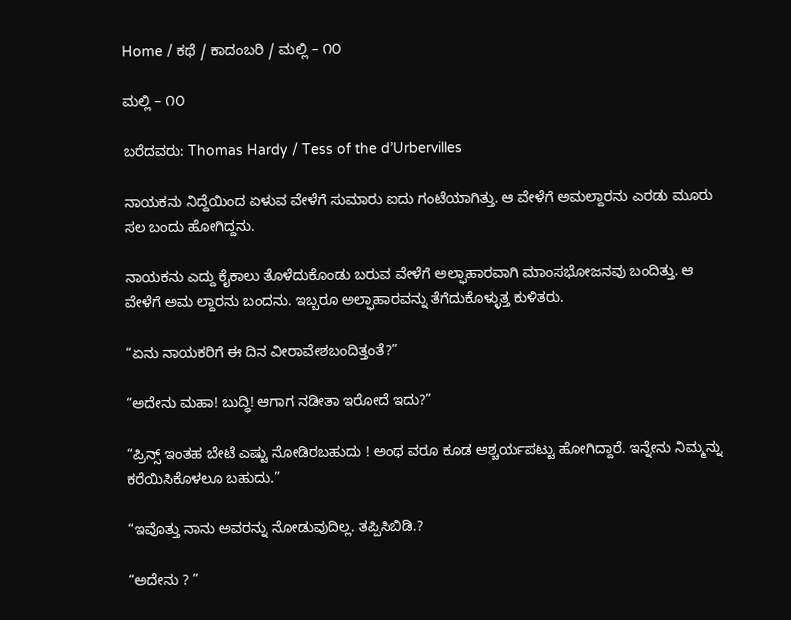Home / ಕಥೆ / ಕಾದಂಬರಿ / ಮಲ್ಲಿ – ೧೦

ಮಲ್ಲಿ – ೧೦

ಬರೆದವರು: Thomas Hardy / Tess of the d’Urbervilles

ನಾಯಕನು ನಿದ್ದೆಯಿಂದ ಏಳುವ ವೇಳೆಗೆ ಸುಮಾರು ಐದು ಗಂಟೆಯಾಗಿತ್ತು. ಆ ವೇಳೆಗೆ ಅಮಲ್ದಾರನು ಎರಡು ಮೂರು ಸಲ ಬಂದು ಹೋಗಿದ್ದನು.

ನಾಯಕನು ಎದ್ದು ಕೈಕಾಲು ತೊಳೆದುಕೊಂಡು ಬರುವ ವೇಳೆಗೆ ಅಲ್ಫಾಹಾರವಾಗಿ ಮಾಂಸಭೋಜನವು ಬಂದಿತ್ತು. ಆ ವೇಳೆಗೆ ಅಮ ಲ್ದಾರನು ಬಂದನು. ಇಬ್ಬರೂ ಅಲ್ಫಾಹಾರವನ್ನು ತೆಗೆದುಕೊಳ್ಳುತ್ತ ಕುಳಿತರು.

“ಏನು ನಾಯಕರಿಗೆ ಈ ದಿನ ವೀರಾವೇಶಬಂದಿತ್ತಂತೆ?”

“ಅದೇನು ಮಹಾ! ಬುದ್ಧಿ! ಆಗಾಗ ನಡೀತಾ ಇರೋದೆ ಇದು?”

“ಪ್ರಿನ್ಸ್ ಇಂತಹ ಬೇಟೆ ಎಷ್ಟು ನೋಡಿರಬಹುದು ! ಅಂಥ ವರೂ ಕೂಡ ಆಶ್ಚರ್ಯಪಟ್ಟು ಹೋಗಿದ್ದಾರೆ. ಇನ್ನೇನು ನಿಮ್ಮನ್ನು ಕರೆಯಿಸಿಕೊಳಲೂ ಬಹುದು.”

“ಇವೊತ್ತು ನಾನು ಅವರನ್ನು ನೋಡುವುದಿಲ್ಲ. ತಪ್ಪಿಸಿಬಿಡಿ.?

“ಅದೇನು ? ”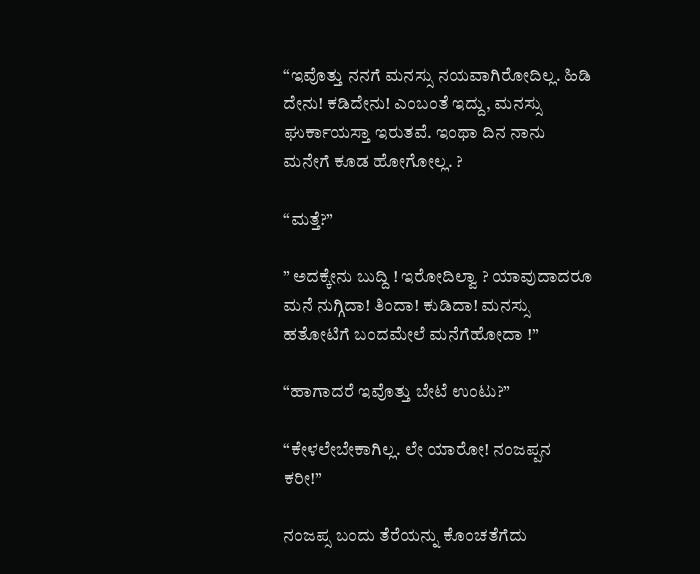“ಇವೊತ್ತು ನನಗೆ ಮನಸ್ಸು ನಯವಾಗಿರೋದಿಲ್ಲ. ಹಿಡಿ ದೇನು! ಕಡಿದೇನು! ಎಂಬಂತೆ ಇದ್ದು, ಮನಸ್ಸು ಘುರ್ಕಾಯಸ್ತಾ ಇರುತವೆ. ಇಂಥಾ ದಿನ ನಾನು ಮನೇಗೆ ಕೂಡ ಹೋಗೋಲ್ಲ. ?

“ಮತ್ತೆ?”

” ಅದಕ್ಕೇನು ಬುದ್ದಿ ! ಇರೋದಿಲ್ವಾ ? ಯಾವುದಾದರೂ ಮನೆ ನುಗ್ಗಿದಾ! ತಿಂದಾ! ಕುಡಿದಾ! ಮನಸ್ಸು ಹತೋಟಿಗೆ ಬಂದಮೇಲೆ ಮನೆಗೆಹೋದಾ !”

“ಹಾಗಾದರೆ ಇವೊತ್ತು ಬೇಟೆ ಉಂಟು?”

“ಕೇಳಲೇಬೇಕಾಗಿಲ್ಲ. ಲೇ ಯಾರೋ! ನಂಜಪ್ಪನ ಕರೀ!”

ನಂಜಪ್ಸ ಬಂದು ತೆರೆಯನ್ನು ಕೊಂಚತೆಗೆದು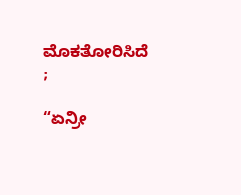ಮೊಕತೋರಿಸಿದೆ ;

“ಏನ್ರೀ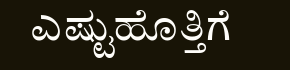ಎಷ್ಟುಹೊತ್ತಿಗೆ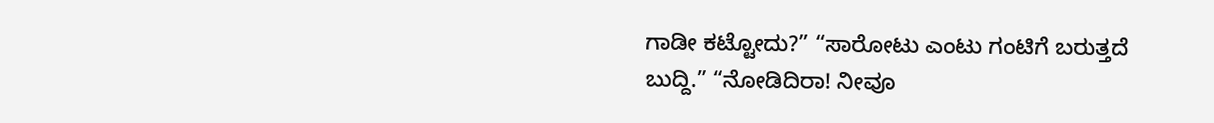ಗಾಡೀ ಕಟ್ಟೋದು?” “ಸಾರೋಟು ಎಂಟು ಗಂಟಿಗೆ ಬರುತ್ತದೆ ಬುದ್ದಿ.” “ನೋಡಿದಿರಾ! ನೀವೂ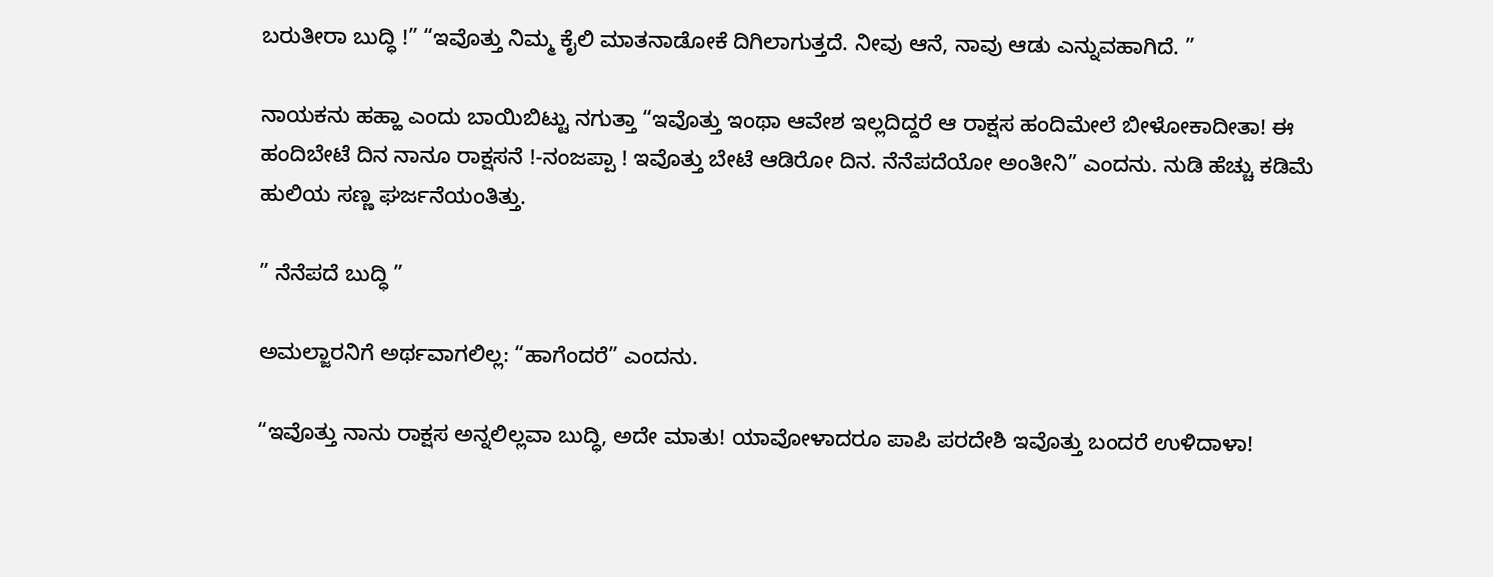ಬರುತೀರಾ ಬುದ್ಧಿ !” “ಇವೊತ್ತು ನಿಮ್ಮ ಕೈಲಿ ಮಾತನಾಡೋಕೆ ದಿಗಿಲಾಗುತ್ತದೆ. ನೀವು ಆನೆ, ನಾವು ಆಡು ಎನ್ನುವಹಾಗಿದೆ. ”

ನಾಯಕನು ಹಹ್ಹಾ ಎಂದು ಬಾಯಿಬಿಟ್ಟು ನಗುತ್ತಾ “ಇವೊತ್ತು ಇಂಥಾ ಆವೇಶ ಇಲ್ಲದಿದ್ದರೆ ಆ ರಾಕ್ಷಸ ಹಂದಿಮೇಲೆ ಬೀಳೋಕಾದೀತಾ! ಈ ಹಂದಿಬೇಟೆ ದಿನ ನಾನೂ ರಾಕ್ಷಸನೆ !-ನಂಜಪ್ಪಾ ! ಇವೊತ್ತು ಬೇಟೆ ಆಡಿರೋ ದಿನ. ನೆನೆಪದೆಯೋ ಅಂತೀನಿ” ಎಂದನು. ನುಡಿ ಹೆಚ್ಚು ಕಡಿಮೆ ಹುಲಿಯ ಸಣ್ಣ ಘರ್ಜನೆಯಂತಿತ್ತು.

” ನೆನೆಪದೆ ಬುದ್ಧಿ ”

ಅಮಲ್ಜಾರನಿಗೆ ಅರ್ಥವಾಗಲಿಲ್ಲ: “ಹಾಗೆಂದರೆ” ಎಂದನು.

“ಇವೊತ್ತು ನಾನು ರಾಕ್ಷಸ ಅನ್ನಲಿಲ್ಲವಾ ಬುದ್ಧಿ, ಅದೇ ಮಾತು! ಯಾವೋಳಾದರೂ ಪಾಪಿ ಪರದೇಶಿ ಇವೊತ್ತು ಬಂದರೆ ಉಳಿದಾಳಾ!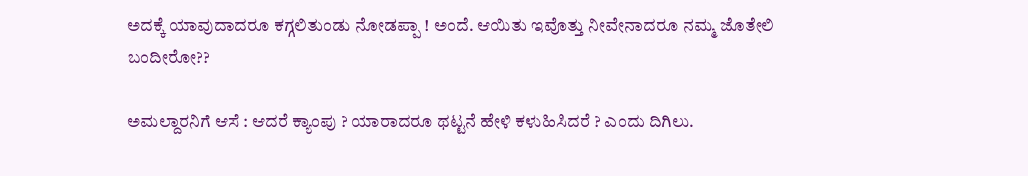ಅದಕ್ಕೆ ಯಾವುದಾದರೂ ಕಗ್ಗಲಿತುಂಡು ನೋಡಪ್ಪಾ ! ಅಂದೆ. ಆಯಿತು ಇವೊತ್ತು ನೀವೇನಾದರೂ ನಮ್ಮ ಜೊತೇಲಿ ಬಂದೀರೋ??

ಅಮಲ್ದಾರನಿಗೆ ಆಸೆ : ಆದರೆ ಕ್ಯಾಂಪು ? ಯಾರಾದರೂ ಥಟ್ಟನೆ ಹೇಳಿ ಕಳುಹಿಸಿದರೆ ? ಎಂದು ದಿಗಿಲು.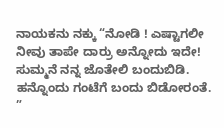ನಾಯಕನು ನಕ್ಕು “ನೋಡಿ ! ಎಷ್ಟಾಗಲೀ ನೀವು ತಾಪೇ ದಾರ್ರು ಅನ್ನೋದು ಇದೇ! ಸುಮ್ಮನೆ ನನ್ನ ಜೊತೇಲಿ ಬಂದುಬಿಡಿ. ಹನ್ನೊಂದು ಗಂಟೆಗೆ ಬಂದು ಬಿಡೋರಂತೆ. ”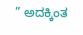” ಅದಕ್ಕಿಂತ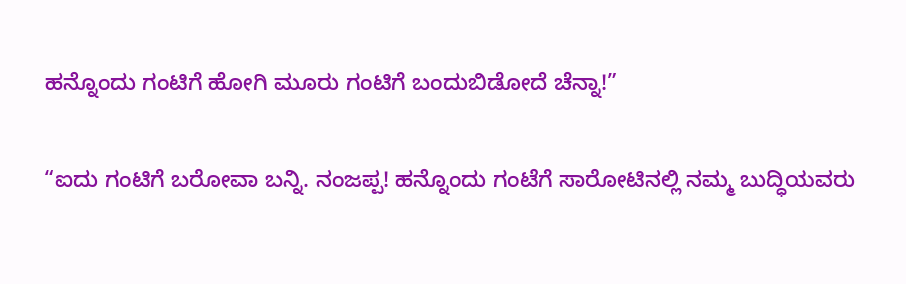ಹನ್ನೊಂದು ಗಂಟಿಗೆ ಹೋಗಿ ಮೂರು ಗಂಟಿಗೆ ಬಂದುಬಿಡೋದೆ ಚೆನ್ನಾ!”

“ಐದು ಗಂಟಿಗೆ ಬರೋವಾ ಬನ್ನಿ. ನಂಜಪ್ಪ! ಹನ್ನೊಂದು ಗಂಟೆಗೆ ಸಾರೋಟಿನಲ್ಲಿ ನಮ್ಮ ಬುದ್ಧಿಯವರು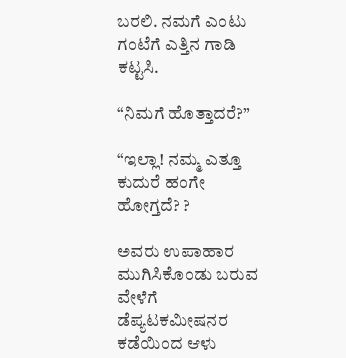ಬರಲಿ. ನಮಗೆ ಎಂಟು ಗಂಟೆಗೆ ಎತ್ತಿನ ಗಾಡಿ ಕಟ್ಟಸಿ.

“ನಿಮಗೆ ಹೊತ್ತಾದರೆ?”

“ಇಲ್ಲಾ! ನಮ್ಮ ಎತ್ತೂ ಕುದುರೆ ಹಂಗೇ ಹೋಗ್ತದೆ? ?

ಅವರು ಉಪಾಹಾರ ಮುಗಿಸಿಕೊಂಡು ಬರುವ ವೇಳೆಗೆ ಡೆಪ್ಯಟಕಮೀಷನರ ಕಡೆಯಿಂದ ಆಳು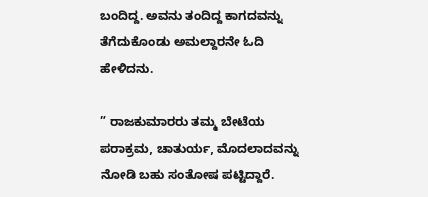ಬಂದಿದ್ದ. ಅವನು ತಂದಿದ್ದ ಕಾಗದವನ್ನು ತೆಗೆದುಕೊಂಡು ಅಮಲ್ದಾರನೇ ಓದಿ ಹೇಳಿದನು.

” ರಾಜಕುಮಾರರು ತಮ್ಮ ಬೇಟೆಯ ಪರಾಕ್ರಮ, ಚಾತುರ್ಯ, ಮೊದಲಾದವನ್ನು ನೋಡಿ ಬಹು ಸಂತೋಷ ಪಟ್ಟಿದ್ದಾರೆ.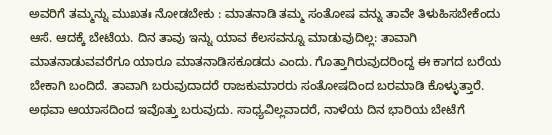ಅವರಿಗೆ ತಮ್ಮನ್ನು ಮುಖತಃ ನೋಡಬೇಕು : ಮಾತನಾಡಿ ತಮ್ಮ ಸಂತೋಷ ವನ್ನು ತಾವೇ ತಿಳುಹಿಸಬೇಕೆಂದು ಆಸೆ. ಆದಕ್ಕೆ ಬೇಟೆಯ. ದಿನ ತಾವು ಇನ್ನು ಯಾವ ಕೆಲಸವನ್ನೂ ಮಾಡುವುದಿಲ್ಲ: ತಾವಾಗಿ ಮಾತನಾಡುವವರೆಗೂ ಯಾರೂ ಮಾತನಾಡಿಸಕೂಡದು ಎಂದು. ಗೊತ್ತಾಗಿರುವುದರಿಂದ್ದ ಈ ಕಾಗದ ಬರೆಯ ಬೇಕಾಗಿ ಬಂದಿದೆ. ತಾವಾಗಿ ಬರುವುದಾದರೆ ರಾಜಕುಮಾರರು ಸಂತೋಷದಿಂದ ಬರಮಾಡಿ ಕೊಳ್ಳುತ್ತಾರೆ. ಅಥವಾ ಆಯಾಸದಿಂದ ಇವೊತ್ತು ಬರುವುದು. ಸಾಧ್ಯವಿಲ್ಲವಾದರೆ, ನಾಳೆಯ ದಿನ ಭಾರಿಯ ಬೇಟೆಗೆ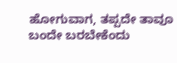ಹೋಗುವಾಗ, ತಪ್ಪದೇ ತಾವೂ ಬಂದೇ ಬರಬೇಕೆಂದು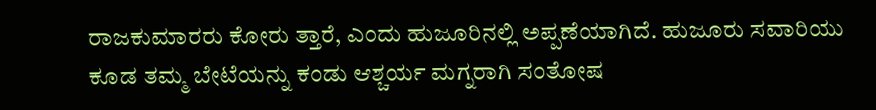ರಾಜಕುಮಾರರು ಕೋರು ತ್ತಾರೆ, ಎಂದು ಹುಜೂರಿನಲ್ಲಿ ಅಪ್ಪಣೆಯಾಗಿದೆ. ಹುಜೂರು ಸವಾರಿಯು ಕೂಡ ತಮ್ಮ ಬೇಟೆಯನ್ನು ಕಂಡು ಆಶ್ಚರ್ಯ ಮಗ್ನರಾಗಿ ಸಂತೋಷ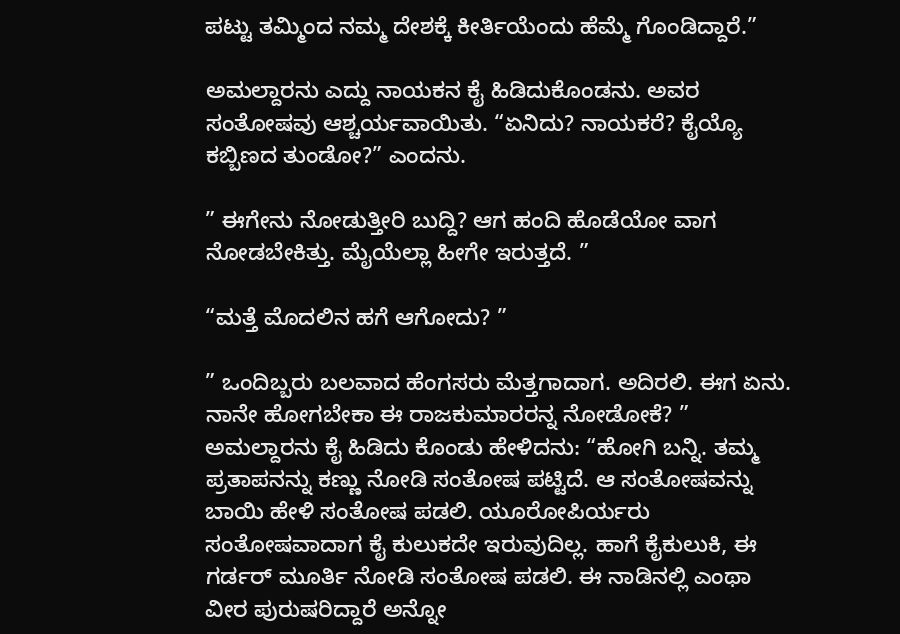ಪಟ್ಟು ತಮ್ಮಿಂದ ನಮ್ಮ ದೇಶಕ್ಕೆ ಕೀರ್ತಿಯೆಂದು ಹೆಮ್ಮೆ ಗೊಂಡಿದ್ದಾರೆ.”

ಅಮಲ್ದಾರನು ಎದ್ದು ನಾಯಕನ ಕೈ ಹಿಡಿದುಕೊಂಡನು. ಅವರ ಸಂತೋಷವು ಆಶ್ಚರ್ಯವಾಯಿತು. “ಏನಿದು? ನಾಯಕರೆ? ಕೈಯ್ಯೊ ಕಬ್ಬಿಣದ ತುಂಡೋ?” ಎಂದನು.

” ಈಗೇನು ನೋಡುತ್ತೀರಿ ಬುದ್ದಿ? ಆಗ ಹಂದಿ ಹೊಡೆಯೋ ವಾಗ ನೋಡಬೇಕಿತ್ತು. ಮೈಯೆಲ್ಲಾ ಹೀಗೇ ಇರುತ್ತದೆ. ”

“ಮತ್ತೆ ಮೊದಲಿನ ಹಗೆ ಆಗೋದು? ”

” ಒಂದಿಬ್ಬರು ಬಲವಾದ ಹೆಂಗಸರು ಮೆತ್ತಗಾದಾಗ. ಅದಿರಲಿ. ಈಗ ಏನು. ನಾನೇ ಹೋಗಬೇಕಾ ಈ ರಾಜಕುಮಾರರನ್ನ ನೋಡೋಕೆ? ” ಅಮಲ್ದಾರನು ಕೈ ಹಿಡಿದು ಕೊಂಡು ಹೇಳಿದನು: “ಹೋಗಿ ಬನ್ನಿ. ತಮ್ಮ ಪ್ರತಾಪನನ್ನು ಕಣ್ಣು ನೋಡಿ ಸಂತೋಷ ಪಟ್ಟಿದೆ. ಆ ಸಂತೋಷವನ್ನು ಬಾಯಿ ಹೇಳಿ ಸಂತೋಷ ಪಡಲಿ. ಯೂರೋಪಿರ್ಯರು ಸಂತೋಷವಾದಾಗ ಕೈ ಕುಲುಕದೇ ಇರುವುದಿಲ್ಲ. ಹಾಗೆ ಕೈಕುಲುಕಿ, ಈ ಗರ್ಡರ್ ಮೂರ್ತಿ ನೋಡಿ ಸಂತೋಷ ಪಡಲಿ. ಈ ನಾಡಿನಲ್ಲಿ ಎಂಥಾ ವೀರ ಪುರುಷರಿದ್ದಾರೆ ಅನ್ನೋ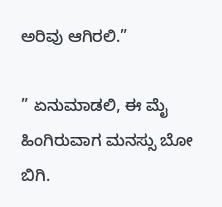ಅರಿವು ಆಗಿರಲಿ.”

” ಏನುಮಾಡಲಿ, ಈ ಮೈ ಹಿಂಗಿರುವಾಗ ಮನಸ್ಸು ಬೋ ಬಿಗಿ.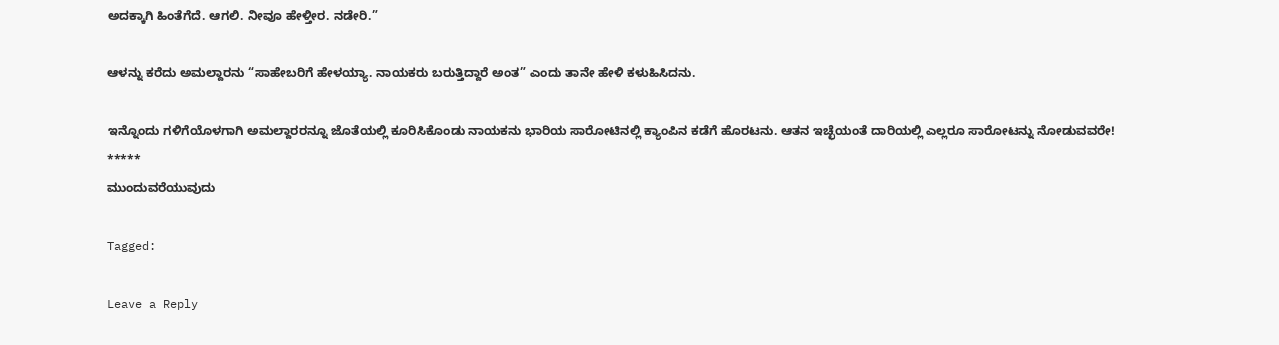ಅದಕ್ಕಾಗಿ ಹಿಂತೆಗೆದೆ. ಆಗಲಿ. ನೀವೂ ಹೇಳ್ತೀರ. ನಡೇರಿ.”

ಆಳನ್ನು ಕರೆದು ಅಮಲ್ದಾರನು “ಸಾಹೇಬರಿಗೆ ಹೇಳಯ್ಯಾ. ನಾಯಕರು ಬರುತ್ತಿದ್ದಾರೆ ಅಂತ” ಎಂದು ತಾನೇ ಹೇಳಿ ಕಳುಹಿಸಿದನು.

ಇನ್ನೊಂದು ಗಳಿಗೆಯೊಳಗಾಗಿ ಅಮಲ್ದಾರರನ್ನೂ ಜೊತೆಯಲ್ಲಿ ಕೂರಿಸಿಕೊಂಡು ನಾಯಕನು ಭಾರಿಯ ಸಾರೋಟಿನಲ್ಲಿ ಕ್ಯಾಂಪಿನ ಕಡೆಗೆ ಹೊರಟನು. ಆತನ ಇಚ್ಛೆಯಂತೆ ದಾರಿಯಲ್ಲಿ ಎಲ್ಲರೂ ಸಾರೋಟನ್ನು ನೋಡುವವರೇ!
*****
ಮುಂದುವರೆಯುವುದು

Tagged:

Leave a Reply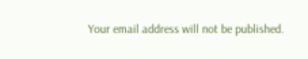Your email address will not be published.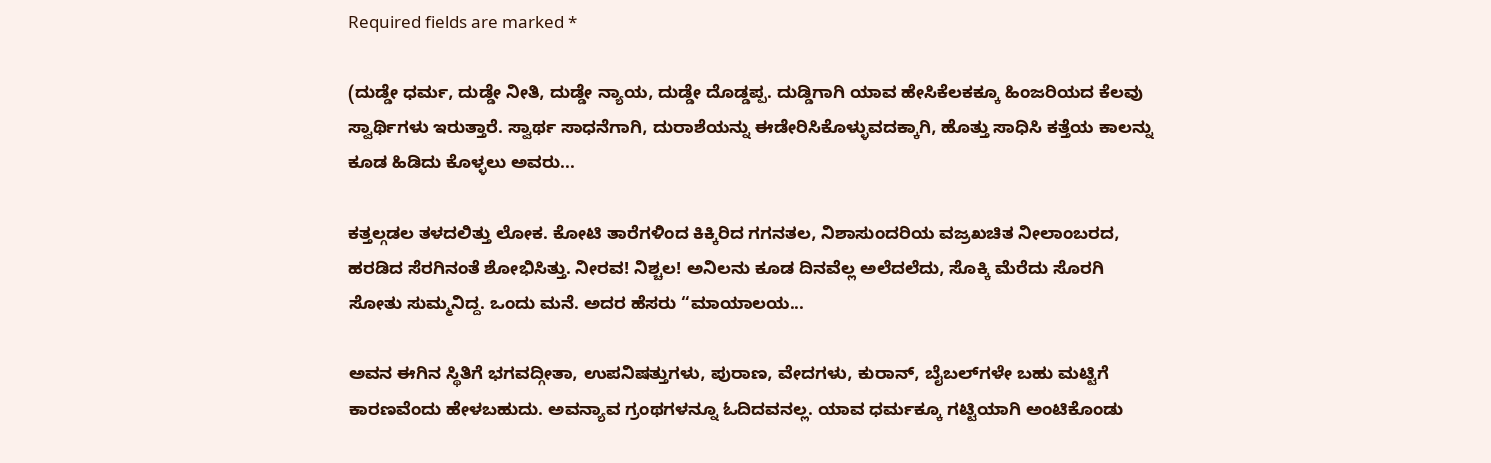Required fields are marked *

(ದುಡ್ಡೇ ಧರ್ಮ, ದುಡ್ಡೇ ನೀತಿ, ದುಡ್ಡೇ ನ್ಯಾಯ, ದುಡ್ಡೇ ದೊಡ್ಡಪ್ಪ. ದುಡ್ಡಿಗಾಗಿ ಯಾವ ಹೇಸಿಕೆಲಕಕ್ಕೂ ಹಿಂಜರಿಯದ ಕೆಲವು ಸ್ವಾರ್ಥಿಗಳು ಇರುತ್ತಾರೆ. ಸ್ವಾರ್ಥ ಸಾಧನೆಗಾಗಿ, ದುರಾಶೆಯನ್ನು ಈಡೇರಿಸಿಕೊಳ್ಳುವದಕ್ಕಾಗಿ, ಹೊತ್ತು ಸಾಧಿಸಿ ಕತ್ತೆಯ ಕಾಲನ್ನು ಕೂಡ ಹಿಡಿದು ಕೊಳ್ಳಲು ಅವರು...

ಕತ್ತಲ್ಗಡಲ ತಳದಲಿತ್ತು ಲೋಕ. ಕೋಟಿ ತಾರೆಗಳಿಂದ ಕಿಕ್ಕಿರಿದ ಗಗನತಲ, ನಿಶಾಸುಂದರಿಯ ವಜ್ರಖಚಿತ ನೀಲಾಂಬರದ, ಹರಡಿದ ಸೆರಗಿನಂತೆ ಶೋಭಿಸಿತ್ತು. ನೀರವ! ನಿಶ್ಚಲ! ಅನಿಲನು ಕೂಡ ದಿನವೆಲ್ಲ ಅಲೆದಲೆದು, ಸೊಕ್ಕಿ ಮೆರೆದು ಸೊರಗಿ ಸೋತು ಸುಮ್ಮನಿದ್ದ. ಒಂದು ಮನೆ. ಅದರ ಹೆಸರು “ಮಾಯಾಲಯ...

ಅವನ ಈಗಿನ ಸ್ಥಿತಿಗೆ ಭಗವದ್ಗೀತಾ, ಉಪನಿಷತ್ತುಗಳು, ಪುರಾಣ, ವೇದಗಳು, ಕುರಾನ್, ಬೈಬಲ್‌ಗಳೇ ಬಹು ಮಟ್ಟಿಗೆ ಕಾರಣವೆಂದು ಹೇಳಬಹುದು. ಅವನ್ಯಾವ ಗ್ರಂಥಗಳನ್ನೂ ಓದಿದವನಲ್ಲ. ಯಾವ ಧರ್ಮಕ್ಕೂ ಗಟ್ಟಿಯಾಗಿ ಅಂಟಿಕೊಂಡು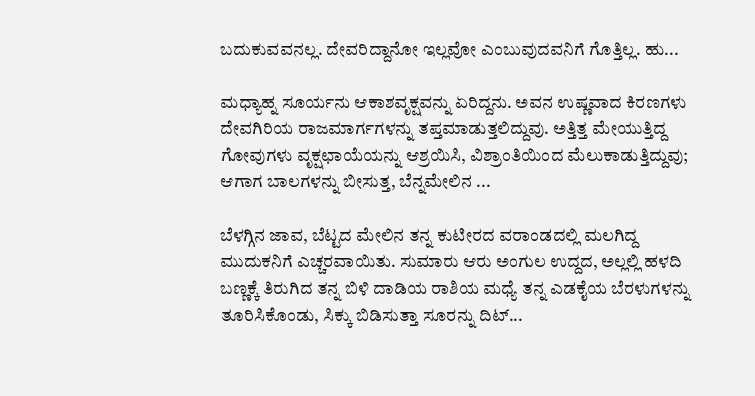ಬದುಕುವವನಲ್ಲ. ದೇವರಿದ್ದಾನೋ ಇಲ್ಲವೋ ಎಂಬುವುದವನಿಗೆ ಗೊತ್ತಿಲ್ಲ. ಹು...

ಮಧ್ಯಾಹ್ನ ಸೂರ್ಯನು ಆಕಾಶವೃಕ್ಷವನ್ನು ಏರಿದ್ದನು. ಅವನ ಉಷ್ಣವಾದ ಕಿರಣಗಳು ದೇವಗಿರಿಯ ರಾಜಮಾರ್ಗಗಳನ್ನು ತಪ್ತಮಾಡುತ್ತಲಿದ್ದುವು. ಅತ್ತಿತ್ತ ಮೇಯುತ್ತಿದ್ದ ಗೋವುಗಳು ವೃಕ್ಷಛಾಯೆಯನ್ನು ಆಶ್ರಯಿಸಿ, ವಿಶ್ರಾಂತಿಯಿಂದ ಮೆಲುಕಾಡುತ್ತಿದ್ದುವು; ಆಗಾಗ ಬಾಲಗಳನ್ನು ಬೀಸುತ್ತ, ಬೆನ್ನಮೇಲಿನ ...

ಬೆಳಗ್ಗಿನ ಜಾವ, ಬೆಟ್ಟದ ಮೇಲಿನ ತನ್ನ ಕುಟೀರದ ವರಾಂಡದಲ್ಲಿ ಮಲಗಿದ್ದ ಮುದುಕನಿಗೆ ಎಚ್ಚರವಾಯಿತು. ಸುಮಾರು ಆರು ಅಂಗುಲ ಉದ್ದದ, ಅಲ್ಲಲ್ಲಿ ಹಳದಿ ಬಣ್ಣಕ್ಕೆ ತಿರುಗಿದ ತನ್ನ ಬಿಳಿ ದಾಡಿಯ ರಾಶಿಯ ಮಧ್ಯೆ ತನ್ನ ಎಡಕೈಯ ಬೆರಳುಗಳನ್ನು ತೂರಿಸಿಕೊಂಡು, ಸಿಕ್ಕು ಬಿಡಿಸುತ್ತಾ ಸೂರನ್ನು ದಿಟ್...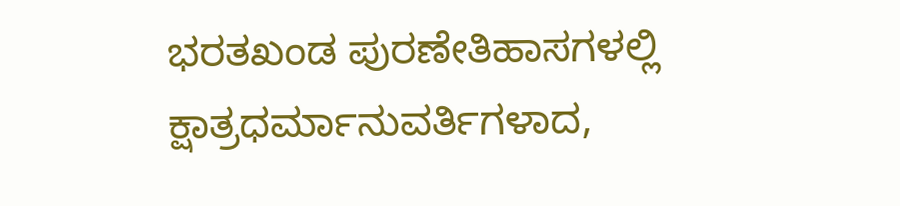ಭರತಖಂಡ ಪುರಣೇತಿಹಾಸಗಳಲ್ಲಿ ಕ್ಷಾತ್ರಧರ್ಮಾನುವರ್ತಿಗಳಾದ,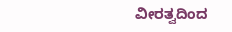ವೀರತ್ವದಿಂದ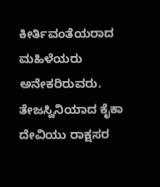ಕೀರ್ತಿವಂತೆಯರಾದ ಮಹಿಳೆಯರು ಅನೇಕರಿರುವರು. ತೇಜಸ್ವಿನಿಯಾದ ಕೈಕಾ ದೇವಿಯು ರಾಕ್ಷಸರ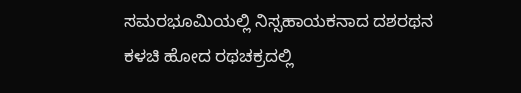ಸಮರಭೂಮಿಯಲ್ಲಿ ನಿಸ್ಸಹಾಯಕನಾದ ದಶರಥನ ಕಳಚಿ ಹೋದ ರಥಚಕ್ರದಲ್ಲಿ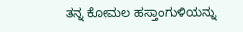ತನ್ನ ಕೋಮಲ ಹಸ್ತಾಂಗುಳಿಯನ್ನು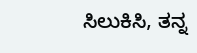ಸಿಲುಕಿಸಿ, ತನ್ನ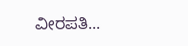ವೀರಪತಿ...